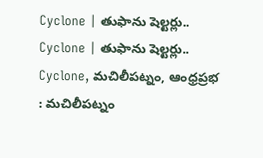Cyclone | తుఫాను షెల్టర్లు..
Cyclone | తుఫాను షెల్టర్లు..
Cyclone, మచిలీపట్నం, ఆంధ్రప్రభ : మచిలీపట్నం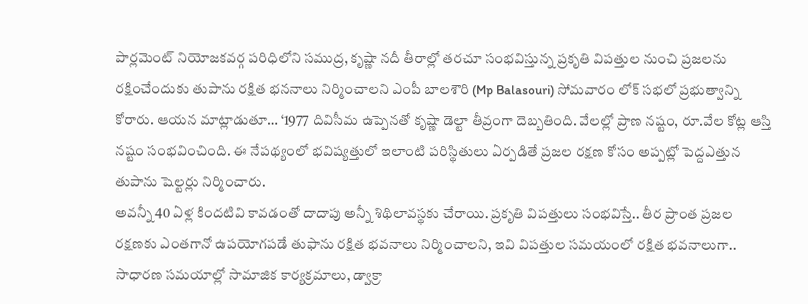పార్లమెంట్ నియోజకవర్గ పరిధిలోని సముద్ర, కృష్ణా నదీ తీరాల్లో తరచూ సంభవిస్తున్న ప్రకృతి విపత్తుల నుంచి ప్రజలను రక్షించేందుకు తుపాను రక్షిత భననాలు నిర్మించాలని ఎంపీ బాలశౌరి (Mp Balasouri) సోమవారం లోక్ సభలో ప్రభుత్వాన్ని కోరారు. ఆయన మాట్లాడుతూ… ‘1977 దివిసీమ ఉప్పెనతో కృష్ణా డెల్టా తీవ్రంగా దెబ్బతింది. వేలల్లో ప్రాణ నష్టం, రూ.వేల కోట్ల ఆస్తి నష్టం సంభవించింది. ఈ నేపథ్యంలో భవిష్యత్తులో ఇలాంటి పరిస్థితులు ఏర్పడితే ప్రజల రక్షణ కోసం అప్పట్లో పెద్దఎత్తున తుపాను షెల్టర్లు నిర్మించారు.
అవన్నీ 40 ఏళ్ల కిందటివి కావడంతో దాదాపు అన్నీ శిథిలావస్థకు చేరాయి. ప్రకృతి విపత్తులు సంభవిస్తే.. తీర ప్రాంత ప్రజల రక్షణకు ఎంతగానో ఉపయోగపడే తుఫాను రక్షిత భవనాలు నిర్మించాలని, ఇవి విపత్తుల సమయంలో రక్షిత భవనాలుగా.. సాధారణ సమయాల్లో సామాజిక కార్యక్రమాలు, డ్వాక్రా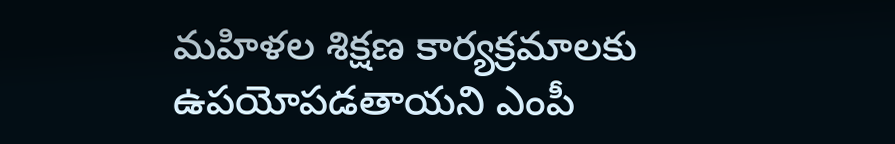మహిళల శిక్షణ కార్యక్రమాలకు ఉపయోపడతాయని ఎంపీ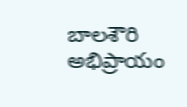బాలశౌరి అభిప్రాయం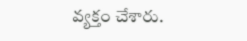వ్యక్తం చేశారు.